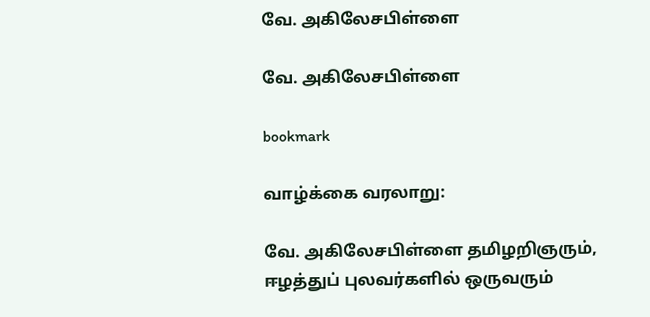வே. அகிலேசபிள்ளை

வே. அகிலேசபிள்ளை

bookmark

வாழ்க்கை வரலாறு:

வே. அகிலேசபிள்ளை தமிழறிஞரும், ஈழத்துப் புலவர்களில் ஒருவரும்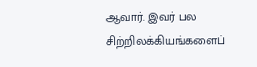ஆவார். இவர் பல சிற்றிலக்கியங்களைப்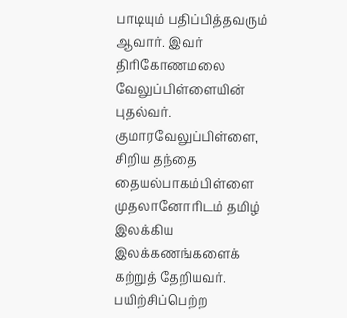பாடியும் பதிப்பித்தவரும் ஆவார். இவர் திரிகோணமலை வேலுப்பிள்ளையின் புதல்வர். குமாரவேலுப்பிள்ளை, சிறிய தந்தை தையல்பாகம்பிள்ளை முதலானோரிடம் தமிழ் இலக்கிய இலக்கணங்களைக் கற்றுத் தேறியவர். பயிற்சிப்பெற்ற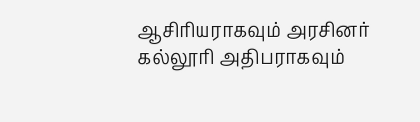ஆசிரியராகவும் அரசினர் கல்லூரி அதிபராகவும்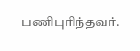பணிபுரிந்தவர்.